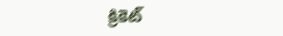క్రికెట్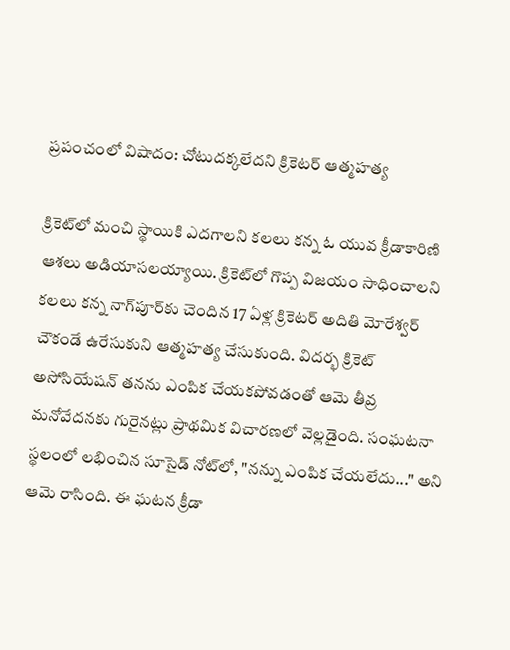ప్రపంచంలో విషాదం: చోటుదక్కలేదని క్రికెటర్ ఆత్మహత్య

క్రికెట్‌లో మంచి స్థాయికి ఎదగాలని కలలు కన్న ఓ యువ క్రీడాకారిణి ఆశలు అడియాసలయ్యాయి. క్రికెట్‌లో గొప్ప విజయం సాధించాలని కలలు కన్న నాగ్‌పూర్‌కు చెందిన 17 ఏళ్ల క్రికెటర్ అదితి మోరేశ్వర్ చౌకండే ఉరేసుకుని ఆత్మహత్య చేసుకుంది. విదర్భ క్రికెట్ అసోసియేషన్ తనను ఎంపిక చేయకపోవడంతో ఆమె తీవ్ర మనోవేదనకు గురైనట్లు ప్రాథమిక విచారణలో వెల్లడైంది. సంఘటనా స్థలంలో లభించిన సూసైడ్ నోట్‌లో, "నన్ను ఎంపిక చేయలేదు..." అని ఆమె రాసింది. ఈ ఘటన క్రీడా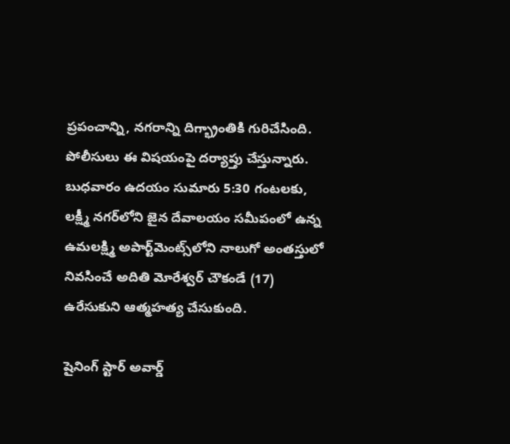ప్రపంచాన్ని, నగరాన్ని దిగ్భ్రాంతికి గురిచేసింది. పోలీసులు ఈ విషయంపై దర్యాప్తు చేస్తున్నారు. బుధవారం ఉదయం సుమారు 5:30 గంటలకు, లక్ష్మీ నగర్‌లోని జైన దేవాలయం సమీపంలో ఉన్న ఉమలక్ష్మి అపార్ట్‌మెంట్స్‌లోని నాలుగో అంతస్తులో నివసించే అదితి మోరేశ్వర్ చౌకండే (17) ఉరేసుకుని ఆత్మహత్య చేసుకుంది.

షైనింగ్ స్టార్ అవార్డ్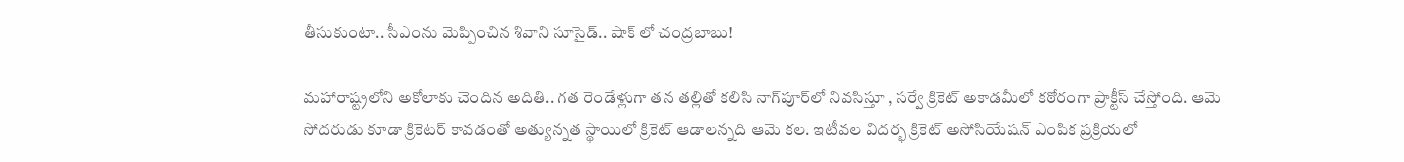తీసుకుంటా.. సీఎంను మెప్పించిన శివాని సూసైడ్.. షాక్ లో చంద్రబాబు!

మహారాష్ట్రలోని అకోలాకు చెందిన అదితి.. గత రెండేళ్లుగా తన తల్లితో కలిసి నాగ్‌పూర్‌లో నివసిస్తూ , సర్వే క్రికెట్ అకాడమీలో కఠోరంగా ప్రాక్టీస్ చేస్తోంది. ఆమె సోదరుడు కూడా క్రికెటర్ కావడంతో అత్యున్నత స్థాయిలో క్రికెట్ ఆడాలన్నది ఆమె కల. ఇటీవల విదర్భ క్రికెట్ అసోసియేషన్ ఎంపిక ప్రక్రియలో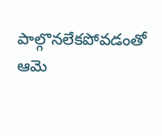పాల్గొనలేకపోవడంతో ఆమె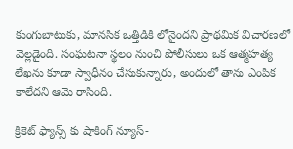కుంగుబాటుకు, మానసిక ఒత్తిడికి లోనైందని ప్రాథమిక విచారణలో వెల్లడైంది. సంఘటనా స్థలం నుంచి పోలీసులు ఒక ఆత్మహత్య లేఖను కూడా స్వాధీనం చేసుకున్నారు, అందులో తాను ఎంపిక కాలేదని ఆమె రాసింది.

క్రికెట్ ఫ్యాన్స్ కు షాకింగ్ న్యూస్-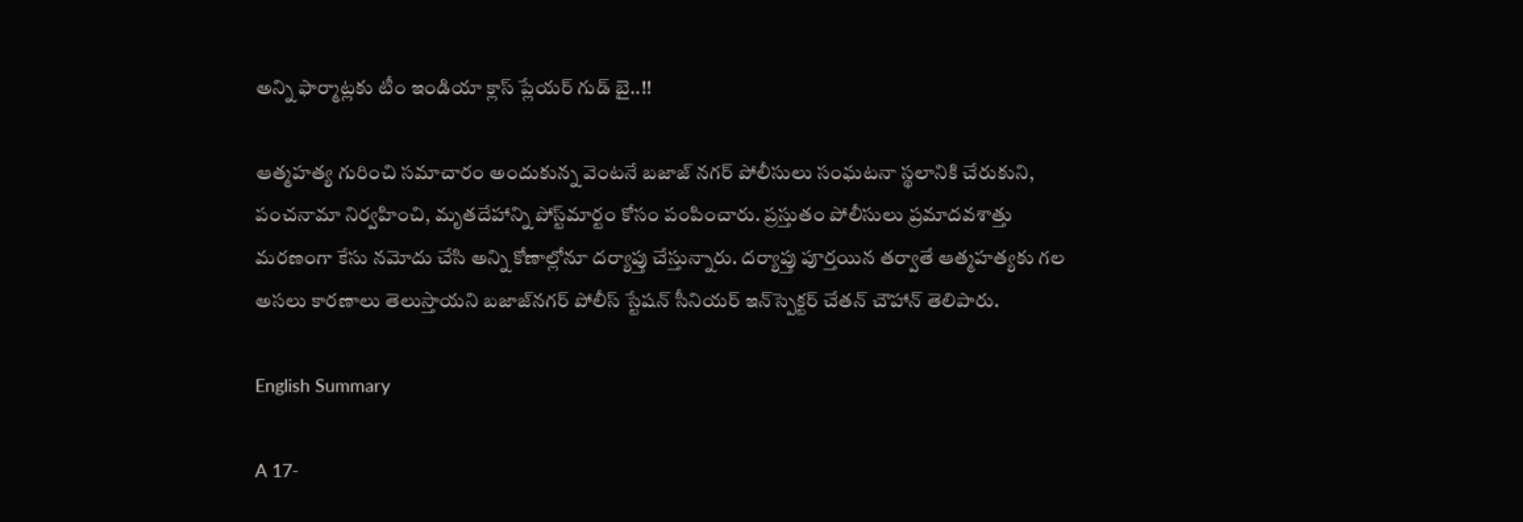అన్ని ఫార్మాట్లకు టీం ఇండియా క్లాస్ ప్లేయర్ గుడ్ బై..!!

ఆత్మహత్య గురించి సమాచారం అందుకున్న వెంటనే బజాజ్ నగర్ పోలీసులు సంఘటనా స్థలానికి చేరుకుని, పంచనామా నిర్వహించి, మృతదేహాన్ని పోస్ట్‌మార్టం కోసం పంపించారు. ప్రస్తుతం పోలీసులు ప్రమాదవశాత్తు మరణంగా కేసు నమోదు చేసి అన్ని కోణాల్లోనూ దర్యాప్తు చేస్తున్నారు. దర్యాప్తు పూర్తయిన తర్వాతే ఆత్మహత్యకు గల అసలు కారణాలు తెలుస్తాయని బజాజ్‌నగర్ పోలీస్ స్టేషన్ సీనియర్ ఇన్‌స్పెక్టర్ చేతన్ చౌహాన్ తెలిపారు.

English Summary

A 17-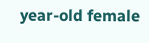year-old female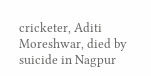cricketer, Aditi Moreshwar, died by suicide in Nagpur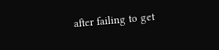after failing to get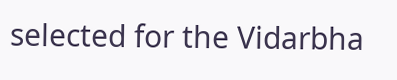selected for the Vidarbha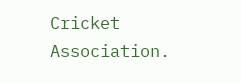Cricket Association.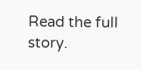Read the full story.